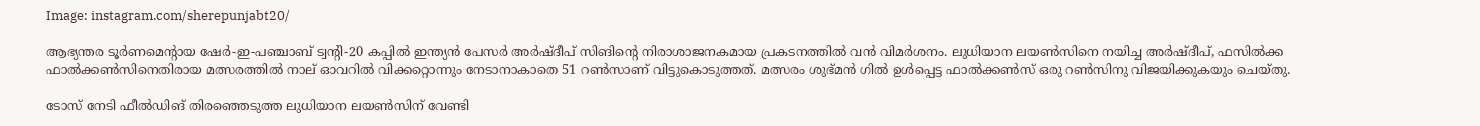Image: instagram.com/sherepunjabt20/

ആഭ്യന്തര ടൂർണമെന്‍റായ ഷേർ-ഇ-പഞ്ചാബ് ട്വന്റി-20 കപ്പിൽ ഇന്ത്യൻ പേസർ അർഷ്ദീപ് സിങിന്‍റെ നിരാശാജനകമായ പ്രകടനത്തില്‍ വന്‍ വിമര്‍ശനം. ലുധിയാന ലയൺസിനെ നയിച്ച അർഷ്ദീപ്, ഫസിൽക്ക ഫാൽക്കൺസിനെതിരായ മത്സരത്തിൽ നാല് ഓവറിൽ വിക്കറ്റൊന്നും നേടാനാകാതെ 51 റൺസാണ് വിട്ടുകൊടുത്തത്. മത്സരം ശുഭ്മൻ ഗിൽ ഉൾപ്പെട്ട ഫാൽക്കൺസ് ഒരു റൺസിനു വിജയിക്കുകയും ചെയ്തു.

ടോസ് നേടി ഫീൽഡിങ് തിരഞ്ഞെടുത്ത ലുധിയാന ലയൺസിന് വേണ്ടി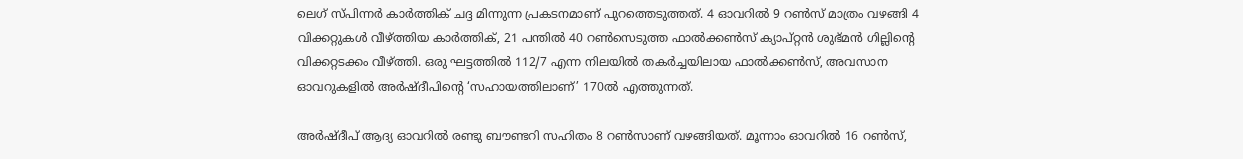ലെഗ് സ്പിന്നർ കാർത്തിക് ചദ്ദ മിന്നുന്ന പ്രകടനമാണ് പുറത്തെടുത്തത്. 4 ഓവറിൽ 9 റൺസ് മാത്രം വഴങ്ങി 4 വിക്കറ്റുകൾ വീഴ്ത്തിയ കാർത്തിക്, 21 പന്തിൽ 40 റൺസെടുത്ത ഫാൽക്കൺസ് ക്യാപ്റ്റൻ ശുഭ്മൻ ഗില്ലിന്‍റെ വിക്കറ്റടക്കം വീഴ്ത്തി‌. ഒരു ഘട്ടത്തിൽ 112/7 എന്ന നിലയിൽ തകർച്ചയിലായ ഫാൽക്കൺസ്, അവസാന ഓവറുകളിൽ അർഷ്ദീപിന്‍റെ ‘സഹായത്തിലാണ്’ 170ല്‍ എത്തുന്നത്.

അർഷ്ദീപ് ആദ്യ ഓവറിൽ രണ്ടു ബൗണ്ടറി സഹിതം 8 റൺസാണ് വഴങ്ങിയത്. മൂന്നാം ഓവറിൽ 16 റൺസ്,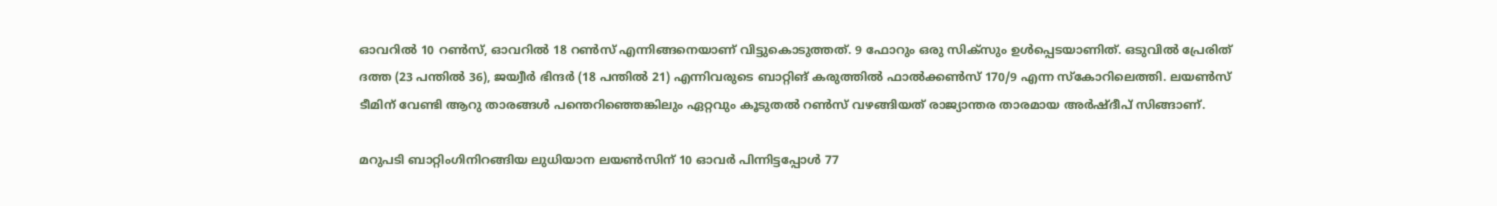ഓവറിൽ 10 റൺസ്, ഓവറിൽ 18 റൺസ് എന്നിങ്ങനെയാണ് വിട്ടുകൊടുത്തത്. 9 ഫോറും ഒരു സിക്സും ഉള്‍പ്പെടയാണിത്. ഒടുവിൽ പ്രേരിത് ദത്ത (23 പന്തിൽ 36), ജയ്വീർ ഭിന്ദർ (18 പന്തിൽ 21) എന്നിവരുടെ ബാറ്റിങ് കരുത്തിൽ ഫാൽക്കൺസ് 170/9 എന്ന സ്കോറിലെത്തി. ലയൺസ് ടീമിന് വേണ്ടി ആറു താരങ്ങൾ പന്തെറിഞ്ഞെങ്കിലും ഏറ്റവും കൂടുതൽ റൺസ് വഴങ്ങിയത് രാജ്യാന്തര താരമായ അർഷ്ദീപ് സിങ്ങാണ്.

മറുപടി ബാറ്റിംഗിനിറങ്ങിയ ലുധിയാന ലയൺസിന് 10 ഓവർ പിന്നിട്ടപ്പോൾ 77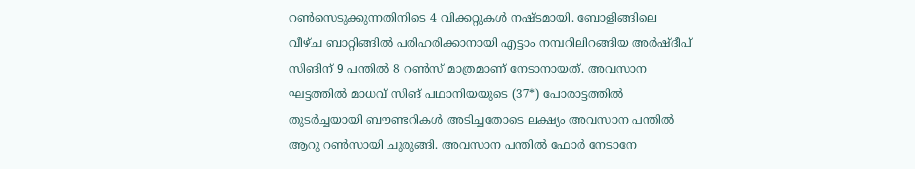റൺസെടുക്കുന്നതിനിടെ 4 വിക്കറ്റുകൾ നഷ്ടമായി. ബോളിങ്ങിലെ വീഴ്ച ബാറ്റിങ്ങിൽ പരിഹരിക്കാനായി എട്ടാം നമ്പറിലിറങ്ങിയ അർഷ്ദീപ് സിങിന് 9 പന്തിൽ 8 റൺസ് മാത്രമാണ് നേടാനായത്. അവസാന ഘട്ടത്തിൽ മാധവ് സിങ് പഥാനിയയുടെ (37*) പോരാട്ടത്തിൽ തുടർച്ചയായി ബൗണ്ടറികൾ അടിച്ചതോടെ ലക്ഷ്യം അവസാന പന്തിൽ ആറു റൺസായി ചുരുങ്ങി. അവസാന പന്തിൽ ഫോർ നേടാനേ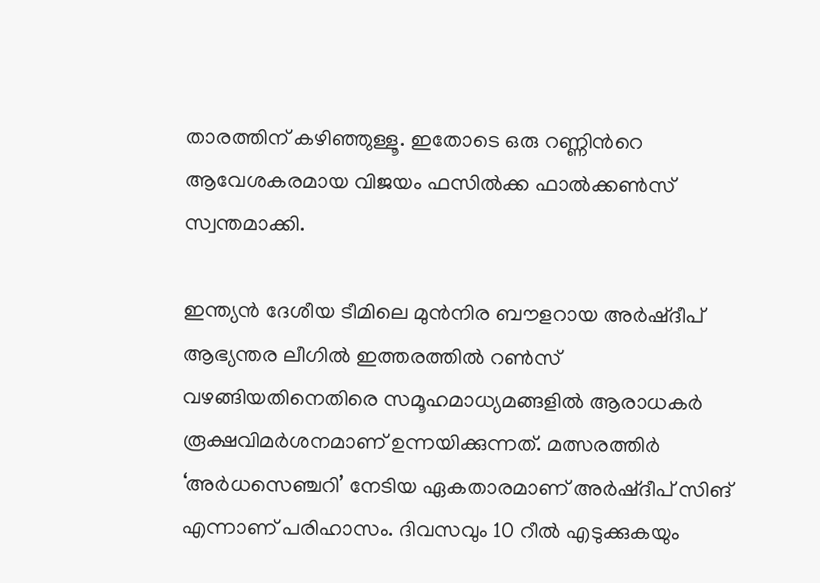താരത്തിന് കഴിഞ്ഞുള്ളൂ. ഇതോടെ ഒരു റണ്ണിന്‍റെ ആവേശകരമായ വിജയം ഫസിൽക്ക ഫാൽക്കൺസ് സ്വന്തമാക്കി.

ഇന്ത്യൻ ദേശീയ ടീമിലെ മുൻനിര ബൗളറായ അർഷ്ദീപ് ആഭ്യന്തര ലീഗിൽ ഇത്തരത്തിൽ റൺസ് വഴങ്ങിയതിനെതിരെ സമൂഹമാധ്യമങ്ങളിൽ ആരാധകർ രൂക്ഷവിമർശനമാണ് ഉന്നയിക്കുന്നത്. മത്സരത്തിർ ‘അർധസെഞ്ചറി’ നേടിയ ഏകതാരമാണ് അർഷ്ദീപ് സിങ് എന്നാണ് പരിഹാസം. ദിവസവും 10 റീൽ എടുക്കുകയും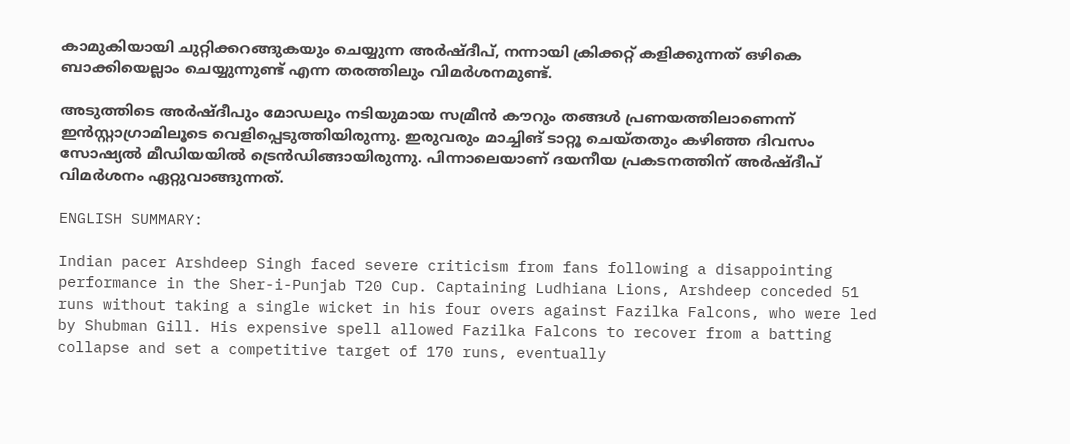കാമുകിയായി ചുറ്റിക്കറങ്ങുകയും ചെയ്യുന്ന അർഷ്ദീപ്, നന്നായി ക്രിക്കറ്റ് കളിക്കുന്നത് ഒഴികെ ബാക്കിയെല്ലാം ചെയ്യുന്നുണ്ട് എന്ന തരത്തിലും വിമർശനമുണ്ട്.

അടുത്തിടെ അർഷ്ദീപും മോഡലും നടിയുമായ സമ്രീൻ കൗറും തങ്ങൾ പ്രണയത്തിലാണെന്ന് ഇൻസ്റ്റാഗ്രാമിലൂടെ വെളിപ്പെടുത്തിയിരുന്നു. ഇരുവരും മാച്ചിങ് ടാറ്റൂ ചെയ്തതും കഴിഞ്ഞ ദിവസം സോഷ്യല്‍ മീഡിയയില്‍ ട്രെന്‍ഡിങ്ങായിരുന്നു. പിന്നാലെയാണ് ദയനീയ പ്രകടനത്തിന് അർഷ്ദീപ് വിമര്‍ശനം ഏറ്റുവാങ്ങുന്നത്.

ENGLISH SUMMARY:

Indian pacer Arshdeep Singh faced severe criticism from fans following a disappointing performance in the Sher-i-Punjab T20 Cup. Captaining Ludhiana Lions, Arshdeep conceded 51 runs without taking a single wicket in his four overs against Fazilka Falcons, who were led by Shubman Gill. His expensive spell allowed Fazilka Falcons to recover from a batting collapse and set a competitive target of 170 runs, eventually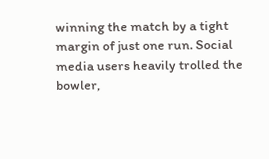winning the match by a tight margin of just one run. Social media users heavily trolled the bowler,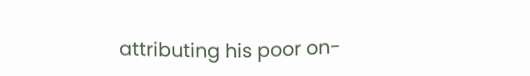attributing his poor on-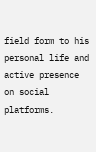field form to his personal life and active presence on social platforms.